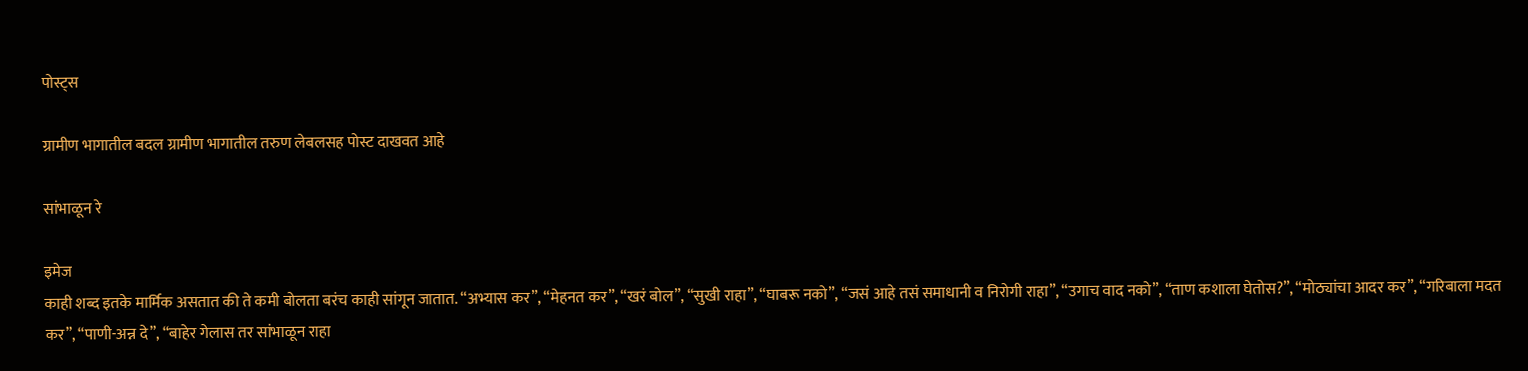पोस्ट्स

ग्रामीण भागातील बदल ग्रामीण भागातील तरुण लेबलसह पोस्ट दाखवत आहे

सांभाळून रे

इमेज
काही शब्द इतके मार्मिक असतात की ते कमी बोलता बरंच काही सांगून जातात. “अभ्यास कर”, “मेहनत कर”, “खरं बोल”, “सुखी राहा”, “घाबरू नको”, “जसं आहे तसं समाधानी व निरोगी राहा”, “उगाच वाद नको”, “ताण कशाला घेतोस?”, “मोठ्यांचा आदर कर”, “गरिबाला मदत कर”, “पाणी-अन्न दे”, “बाहेर गेलास तर सांभाळून राहा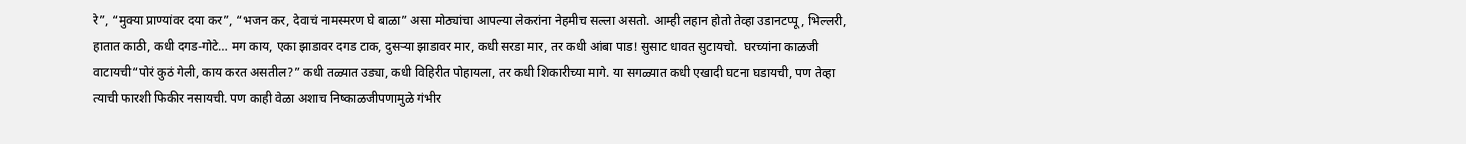रे”, “मुक्या प्राण्यांवर दया कर”, “भजन कर, देवाचं नामस्मरण घे बाळा” असा मोठ्यांचा आपल्या लेकरांना नेहमीच सल्ला असतो. आम्ही लहान होतो तेव्हा उडानटप्पू, भिल्लरी, हातात काठी, कधी दगड-गोटे… मग काय, एका झाडावर दगड टाक, दुसऱ्या झाडावर मार, कधी सरडा मार, तर कधी आंबा पाड! सुसाट धावत सुटायचो.  घरच्यांना काळजी वाटायची“पोरं कुठं गेली, काय करत असतील?” कधी तळ्यात उड्या, कधी विहिरीत पोहायला, तर कधी शिकारीच्या मागे. या सगळ्यात कधी एखादी घटना घडायची, पण तेव्हा त्याची फारशी फिकीर नसायची. पण काही वेळा अशाच निष्काळजीपणामुळे गंभीर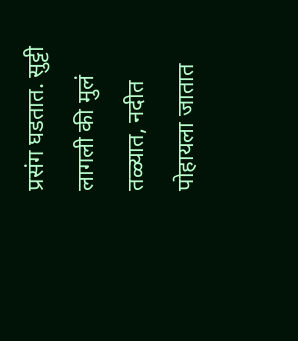प्रसंग घडतात. सुट्टी लागली की मुलं तळ्यात, नदीत पोहायला जातात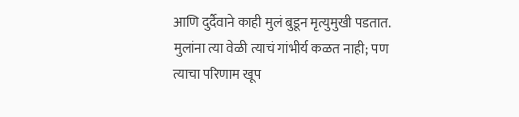आणि दुर्दैवाने काही मुलं बुडून मृत्युमुखी पडतात.  मुलांना त्या वेळी त्याचं गांभीर्य कळत नाही; पण त्याचा परिणाम खूप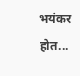भयंकर होत...